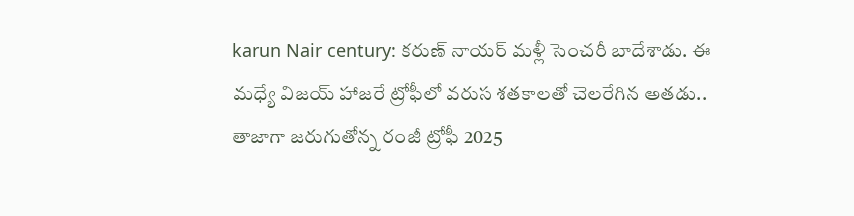karun Nair century: కరుణ్ నాయర్ మళ్లీ సెంచరీ బాదేశాడు. ఈ మధ్యే విజయ్ హాజరే ట్రోఫీలో వరుస శతకాలతో చెలరేగిన అతడు.. తాజాగా జరుగుతోన్న రంజీ ట్రోఫీ 2025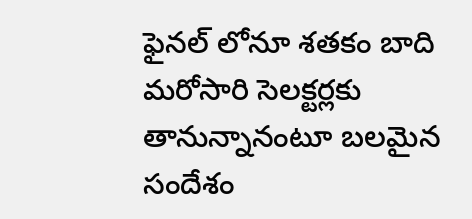ఫైనల్ లోనూ శతకం బాది మరోసారి సెలక్టర్లకు తానున్నానంటూ బలమైన సందేశం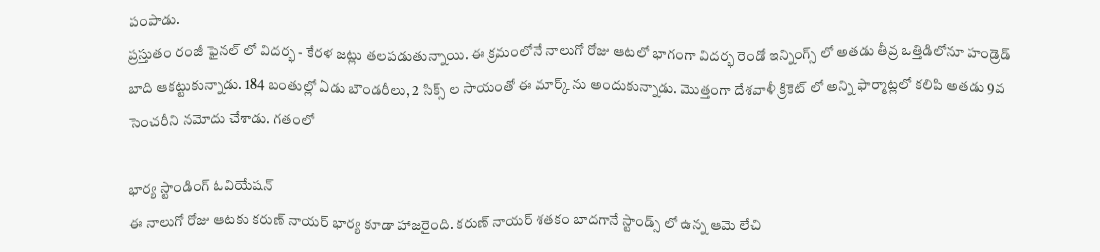పంపాడు.
ప్రస్తుతం రంజీ ఫైనల్ లో విదర్భ - కేరళ జట్లు తలపడుతున్నాయి. ఈ క్రమంలోనే నాలుగో రోజు ఆటలో భాగంగా విదర్భ రెండో ఇన్నింగ్స్ లో అతడు తీవ్ర ఒత్తిడిలోనూ హండ్రెడ్ బాది ఆకట్టుకున్నాడు. 184 బంతుల్లో ఏడు బౌండరీలు, 2 సిక్స్ ల సాయంతో ఈ మార్క్ ను అందుకున్నాడు. మొత్తంగా దేశవాళీ క్రికెట్ లో అన్ని ఫార్మాట్లలో కలిపి అతడు 9వ సెంచరీని నమోదు చేశాడు. గతంలో

భార్య స్టాండింగ్ ఓవియేషన్
ఈ నాలుగో రోజు ఆటకు కరుణ్ నాయర్ భార్య కూడా హాజరైంది. కరుణ్ నాయర్ శతకం బాదగానే స్టాండ్స్ లో ఉన్న ఆమె లేచి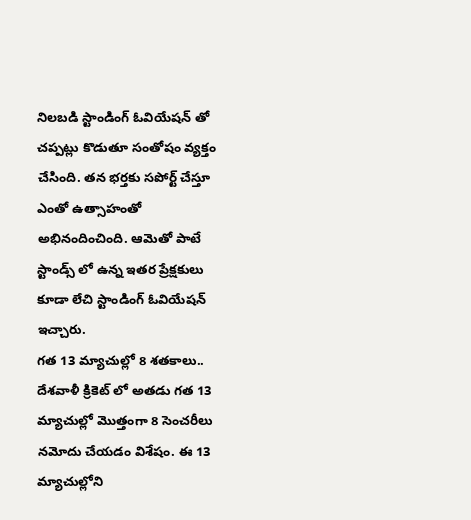నిలబడి స్టాండింగ్ ఓవియేషన్ తో చప్పట్లు కొడుతూ సంతోషం వ్యక్తం చేసింది. తన భర్తకు సపోర్ట్ చేస్తూ ఎంతో ఉత్సాహంతో అభినందించింది. ఆమెతో పాటే స్టాండ్స్ లో ఉన్న ఇతర ప్రేక్షకులు కూడా లేచి స్టాండింగ్ ఓవియేషన్ ఇచ్చారు.
గత 13 మ్యాచుల్లో 8 శతకాలు..
దేశవాళీ క్రికెట్ లో అతడు గత 13 మ్యాచుల్లో మొత్తంగా 8 సెంచరీలు నమోదు చేయడం విశేషం. ఈ 13 మ్యాచుల్లోని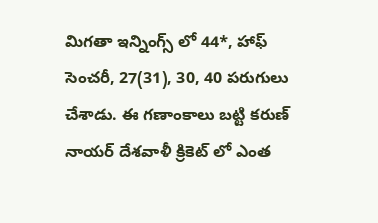మిగతా ఇన్నింగ్స్ లో 44*, హాఫ్ సెంచరీ, 27(31), 30, 40 పరుగులు చేశాడు. ఈ గణాంకాలు బట్టి కరుణ్ నాయర్ దేశవాళీ క్రికెట్ లో ఎంత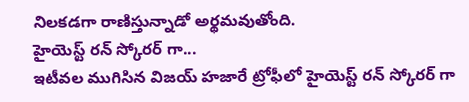నిలకడగా రాణిస్తున్నాడో అర్థమవుతోంది.
హైయెస్ట్ రన్ స్కోరర్ గా...
ఇటీవల ముగిసిన విజయ్ హజారే ట్రోఫీలో హైయెస్ట్ రన్ స్కోరర్ గా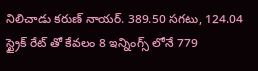నిలిచాడు కరుణ్ నాయర్. 389.50 సగటు, 124.04 స్ట్రైక్ రేట్ తో కేవలం 8 ఇన్నింగ్స్ లోనే 779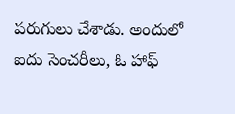పరుగులు చేశాడు. అందులో ఐదు సెంచరీలు, ఓ హాఫ్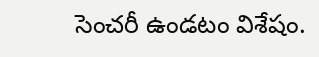సెంచరీ ఉండటం విశేషం.